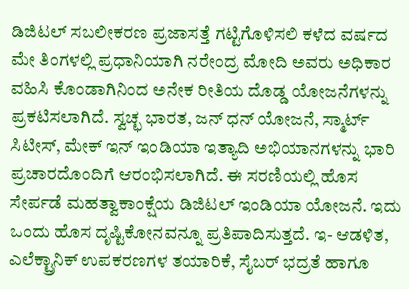ಡಿಜಿಟಲ್‌ ಸಬಲೀಕರಣ ಪ್ರಜಾಸತ್ತೆ ಗಟ್ಟಿಗೊಳಿಸಲಿ ಕಳೆದ ವರ್ಷದ ಮೇ ತಿಂಗಳಲ್ಲಿ ಪ್ರಧಾನಿಯಾಗಿ ನರೇಂದ್ರ ಮೋದಿ ಅವರು ಅಧಿಕಾರ ವಹಿಸಿ ಕೊಂಡಾಗಿನಿಂದ ಅನೇಕ ರೀತಿಯ ದೊಡ್ಡ ಯೋಜನೆಗಳನ್ನು ಪ್ರಕಟಿಸಲಾಗಿದೆ. ಸ್ವಚ್ಛ ಭಾರತ, ಜನ್ ಧನ್ ಯೋಜನೆ, ಸ್ಮಾರ್ಟ್ ಸಿಟೀಸ್, ಮೇಕ್ ಇನ್ ಇಂಡಿಯಾ ಇತ್ಯಾದಿ ಅಭಿಯಾನಗಳನ್ನು ಭಾರಿ ಪ್ರಚಾರದೊಂದಿಗೆ ಆರಂಭಿಸಲಾಗಿದೆ. ಈ ಸರಣಿಯಲ್ಲಿ ಹೊಸ ಸೇರ್ಪಡೆ ಮಹತ್ವಾಕಾಂಕ್ಷೆಯ ಡಿಜಿಟಲ್ ಇಂಡಿಯಾ ಯೋಜನೆ. ಇದು ಒಂದು ಹೊಸ ದೃಷ್ಟಿಕೋನವನ್ನೂ ಪ್ರತಿಪಾದಿಸುತ್ತದೆ. ಇ- ಆಡಳಿತ, ಎಲೆಕ್ಟ್ರಾನಿಕ್‌ ಉಪಕರಣಗಳ ತಯಾರಿಕೆ, ಸೈಬರ್ ಭದ್ರತೆ ಹಾಗೂ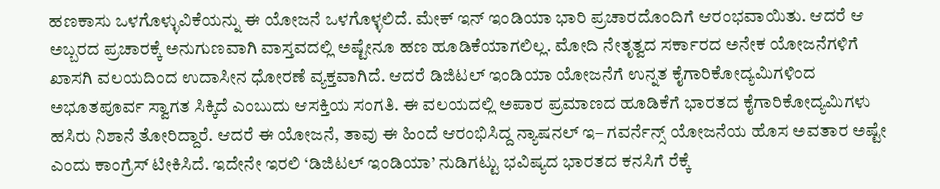ಹಣಕಾಸು ಒಳಗೊಳ್ಳುವಿಕೆಯನ್ನು ಈ ಯೋಜನೆ ಒಳಗೊಳ್ಳಲಿದೆ. ಮೇಕ್ ಇನ್ ಇಂಡಿಯಾ ಭಾರಿ ಪ್ರಚಾರದೊಂದಿಗೆ ಆರಂಭವಾಯಿತು. ಆದರೆ ಆ ಅಬ್ಬರದ ಪ್ರಚಾರಕ್ಕೆ ಅನುಗುಣವಾಗಿ ವಾಸ್ತವದಲ್ಲಿ ಅಷ್ಟೇನೂ ಹಣ ಹೂಡಿಕೆಯಾಗಲಿಲ್ಲ. ಮೋದಿ ನೇತೃತ್ವದ ಸರ್ಕಾರದ ಅನೇಕ ಯೋಜನೆಗಳಿಗೆ ಖಾಸಗಿ ವಲಯದಿಂದ ಉದಾಸೀನ ಧೋರಣೆ ವ್ಯಕ್ತವಾಗಿದೆ. ಆದರೆ ಡಿಜಿಟಲ್ ಇಂಡಿಯಾ ಯೋಜನೆಗೆ ಉನ್ನತ ಕೈಗಾರಿಕೋದ್ಯಮಿಗಳಿಂದ ಅಭೂತಪೂರ್ವ ಸ್ವಾಗತ ಸಿಕ್ಕಿದೆ ಎಂಬುದು ಆಸಕ್ತಿಯ ಸಂಗತಿ. ಈ ವಲಯದಲ್ಲಿ ಅಪಾರ ಪ್ರಮಾಣದ ಹೂಡಿಕೆಗೆ ಭಾರತದ ಕೈಗಾರಿಕೋದ್ಯಮಿಗಳು ಹಸಿರು ನಿಶಾನೆ ತೋರಿದ್ದಾರೆ. ಆದರೆ ಈ ಯೋಜನೆ, ತಾವು ಈ ಹಿಂದೆ ಆರಂಭಿಸಿದ್ದ ನ್ಯಾಷನಲ್ ಇ– ಗವರ್ನೆನ್ಸ್ ಯೋಜನೆಯ ಹೊಸ ಅವತಾರ ಅಷ್ಟೇ ಎಂದು ಕಾಂಗ್ರೆಸ್ ಟೀಕಿಸಿದೆ. ಇದೇನೇ ಇರಲಿ ‘ಡಿಜಿಟಲ್ ಇಂಡಿಯಾ’ ನುಡಿಗಟ್ಟು ಭವಿಷ್ಯದ ಭಾರತದ ಕನಸಿಗೆ ರೆಕ್ಕೆ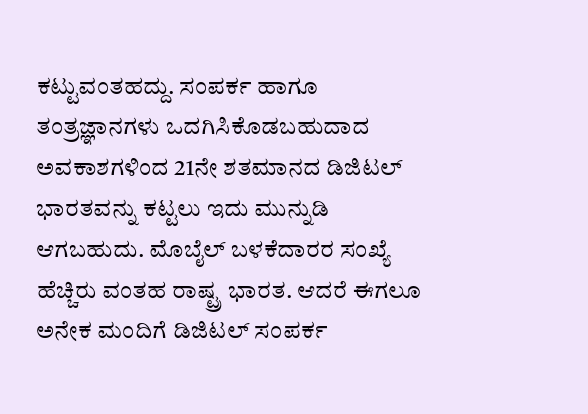ಕಟ್ಟುವಂತಹದ್ದು. ಸಂಪರ್ಕ ಹಾಗೂ ತಂತ್ರಜ್ಞಾನಗಳು ಒದಗಿಸಿಕೊಡಬಹುದಾದ ಅವಕಾಶಗಳಿಂದ 21ನೇ ಶತಮಾನದ ಡಿಜಿಟಲ್ ಭಾರತವನ್ನು ಕಟ್ಟಲು ಇದು ಮುನ್ನುಡಿ ಆಗಬಹುದು. ಮೊಬೈಲ್ ಬಳಕೆದಾರರ ಸಂಖ್ಯೆ ಹೆಚ್ಚಿರು ವಂತಹ ರಾಷ್ಟ್ರ ಭಾರತ. ಆದರೆ ಈಗಲೂ ಅನೇಕ ಮಂದಿಗೆ ಡಿಜಿಟಲ್ ಸಂಪರ್ಕ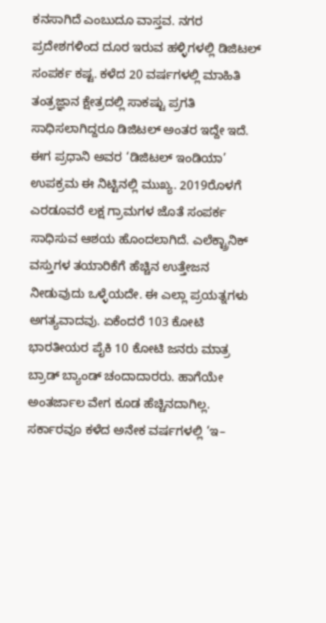ಕನಸಾಗಿದೆ ಎಂಬುದೂ ವಾಸ್ತವ. ನಗರ ಪ್ರದೇಶಗಳಿಂದ ದೂರ ಇರುವ ಹಳ್ಳಿಗಳಲ್ಲಿ ಡಿಜಿಟಲ್ ಸಂಪರ್ಕ ಕಷ್ಟ. ಕಳೆದ 20 ವರ್ಷಗಳಲ್ಲಿ ಮಾಹಿತಿ ತಂತ್ರಜ್ಞಾನ ಕ್ಷೇತ್ರದಲ್ಲಿ ಸಾಕಷ್ಟು ಪ್ರಗತಿ ಸಾಧಿಸಲಾಗಿದ್ದರೂ ಡಿಜಿಟಲ್ ಅಂತರ ಇದ್ದೇ ಇದೆ. ಈಗ ಪ್ರಧಾನಿ ಅವರ ‘ಡಿಜಿಟಲ್ ಇಂಡಿಯಾ’ ಉಪಕ್ರಮ ಈ ನಿಟ್ಟಿನಲ್ಲಿ ಮುಖ್ಯ. 2019ರೊಳಗೆ ಎರಡೂವರೆ ಲಕ್ಷ ಗ್ರಾಮಗಳ ಜೊತೆ ಸಂಪರ್ಕ ಸಾಧಿಸುವ ಆಶಯ ಹೊಂದಲಾಗಿದೆ. ಎಲೆಕ್ಟ್ರಾನಿಕ್ ವಸ್ತುಗಳ ತಯಾರಿಕೆಗೆ ಹೆಚ್ಚಿನ ಉತ್ತೇಜನ ನೀಡುವುದು ಒಳ್ಳೆಯದೇ. ಈ ಎಲ್ಲಾ ಪ್ರಯತ್ನಗಳು ಅಗತ್ಯವಾದವು. ಏಕೆಂದರೆ 103 ಕೋಟಿ ಭಾರತೀಯರ ಪೈಕಿ 10 ಕೋಟಿ ಜನರು ಮಾತ್ರ ಬ್ರಾಡ್ ಬ್ಯಾಂಡ್ ಚಂದಾದಾರರು. ಹಾಗೆಯೇ ಅಂತರ್ಜಾಲ ವೇಗ ಕೂಡ ಹೆಚ್ಚಿನದಾಗಿಲ್ಲ. ಸರ್ಕಾರವೂ ಕಳೆದ ಅನೇಕ ವರ್ಷಗಳಲ್ಲಿ ‘ಇ–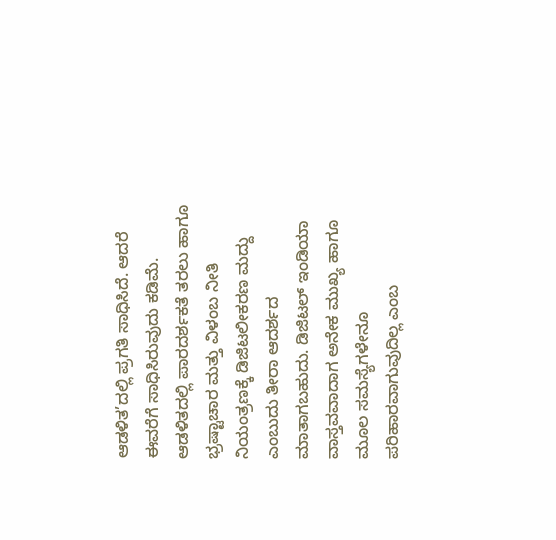ಆಡಳಿತ’ದಲ್ಲಿ ಪ್ರಗತಿ ಸಾಧಿಸಿದೆ. ಆದರೆ ಈವರೆಗೆ ಸಾಧಿಸಿರುವುದು ಕಡಿಮೆ. ಆಡಳಿತದಲ್ಲಿ ಪಾರದರ್ಶಕತೆ ತರಲು ಹಾಗೂ ಭ್ರಷ್ಟಾಚಾರ ಮತ್ತು ವಿಳಂಬ ನೀತಿ ನಿಯಂತ್ರಣಕ್ಕೆ ಡಿಜಿಟಲೀಕರಣ ಮದ್ದು ಎಂಬುದು ತೀರಾ ಆದರ್ಶದ ಮಾತಾಗಬಹುದು. ಡಿಜಿಟಲ್ ಇಂಡಿಯಾ ವಾಸ್ತವವಾದಾಗ ಅನೇಕ ಮುಖ್ಯ ಹಾಗೂ ಮೂಲ ಸಮಸ್ಯೆಗಳೇನೂ ಪರಿಹಾರವಾಗುವುದಿಲ್ಲ ಎಂಬ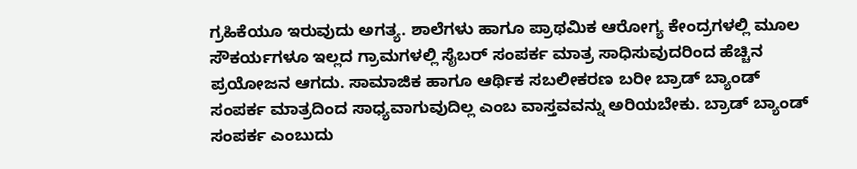ಗ್ರಹಿಕೆಯೂ ಇರುವುದು ಅಗತ್ಯ. ಶಾಲೆಗಳು ಹಾಗೂ ಪ್ರಾಥಮಿಕ ಆರೋಗ್ಯ ಕೇಂದ್ರಗಳಲ್ಲಿ ಮೂಲ ಸೌಕರ್ಯಗಳೂ ಇಲ್ಲದ ಗ್ರಾಮಗಳಲ್ಲಿ ಸೈಬರ್ ಸಂಪರ್ಕ ಮಾತ್ರ ಸಾಧಿಸುವುದರಿಂದ ಹೆಚ್ಚಿನ ಪ್ರಯೋಜನ ಆಗದು. ಸಾಮಾಜಿಕ ಹಾಗೂ ಆರ್ಥಿಕ ಸಬಲೀಕರಣ ಬರೀ ಬ್ರಾಡ್ ಬ್ಯಾಂಡ್ ಸಂಪರ್ಕ ಮಾತ್ರದಿಂದ ಸಾಧ್ಯವಾಗುವುದಿಲ್ಲ ಎಂಬ ವಾಸ್ತವವನ್ನು ಅರಿಯಬೇಕು. ಬ್ರಾಡ್ ಬ್ಯಾಂಡ್ ಸಂಪರ್ಕ ಎಂಬುದು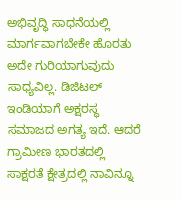ಅಭಿವೃದ್ಧಿ ಸಾಧನೆಯಲ್ಲಿ ಮಾರ್ಗವಾಗಬೇಕೇ ಹೊರತು ಅದೇ ಗುರಿಯಾಗುವುದು ಸಾಧ್ಯವಿಲ್ಲ. ಡಿಜಿಟಲ್ ಇಂಡಿಯಾಗೆ ಅಕ್ಷರಸ್ಥ ಸಮಾಜದ ಅಗತ್ಯ ಇದೆ. ಆದರೆ ಗ್ರಾಮೀಣ ಭಾರತದಲ್ಲಿ ಸಾಕ್ಷರತೆ ಕ್ಷೇತ್ರದಲ್ಲಿ ನಾವಿನ್ನೂ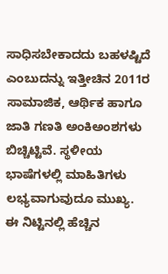ಸಾಧಿಸಬೇಕಾದದು ಬಹಳಷ್ಟಿದೆ ಎಂಬುದನ್ನು ಇತ್ತೀಚಿನ 2011ರ ಸಾಮಾಜಿಕ, ಆರ್ಥಿಕ ಹಾಗೂ ಜಾತಿ ಗಣತಿ ಅಂಕಿಅಂಶಗಳು ಬಿಚ್ಚಿಟ್ಟಿವೆ. ಸ್ಥಳೀಯ ಭಾಷೆಗಳಲ್ಲಿ ಮಾಹಿತಿಗಳು ಲಭ್ಯವಾಗುವುದೂ ಮುಖ್ಯ. ಈ ನಿಟ್ಟಿನಲ್ಲಿ ಹೆಚ್ಚಿನ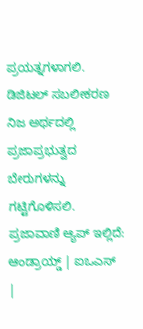ಪ್ರಯತ್ನಗಳಾಗಲಿ. ಡಿಜಿಟಲ್ ಸಬಲೀಕರಣ ನಿಜ ಅರ್ಥದಲ್ಲಿ ಪ್ರಜಾಪ್ರಭುತ್ವದ ಬೇರುಗಳನ್ನು ಗಟ್ಟಿಗೊಳಿಸಲಿ. ಪ್ರಜಾವಾಣಿ ಆ್ಯಪ್ ಇಲ್ಲಿದೆ: ಆಂಡ್ರಾಯ್ಡ್ | ಐಒಎಸ್ |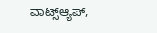ವಾಟ್ಸ್ಆ್ಯಪ್,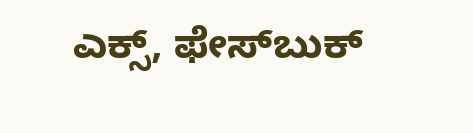ಎಕ್ಸ್, ಫೇಸ್‌ಬುಕ್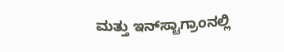ಮತ್ತು ಇನ್‌ಸ್ಟಾಗ್ರಾಂನಲ್ಲಿ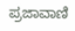ಪ್ರಜಾವಾಣಿ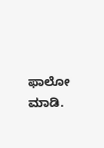ಫಾಲೋ ಮಾಡಿ.